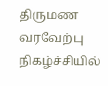திருமண வரவேற்பு நிகழ்ச்சியில்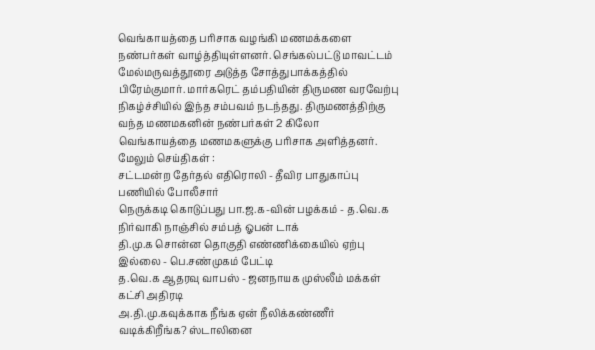வெங்காயத்தை பரிசாக வழங்கி மணமக்களை நண்பர்கள் வாழ்த்தியுள்ளனர். செங்கல்பட்டு மாவட்டம் மேல்மருவத்தூரை அடுத்த சோத்துபாக்கத்தில் பிரேம்குமார். மார்கரெட் தம்பதியின் திருமண வரவேற்பு நிகழ்ச்சியில் இந்த சம்பவம் நடந்தது. திருமணத்திற்கு வந்த மணமகனின் நண்பர்கள் 2 கிலோ வெங்காயத்தை மணமகளுக்கு பரிசாக அளித்தனர்.
மேலும் செய்திகள் :
சட்டமன்ற தேர்தல் எதிரொலி - தீவிர பாதுகாப்பு பணியில் போலீசார்
நெருக்கடி கொடுப்பது பா.ஜ.க-வின் பழக்கம் - த.வெ.க நிர்வாகி நாஞ்சில் சம்பத் ஓபன் டாக்
தி.மு.க சொன்ன தொகுதி எண்ணிக்கையில் ஏற்பு இல்லை - பெ.சண்முகம் பேட்டி
த.வெ.க ஆதரவு வாபஸ் - ஜனநாயக முஸ்லீம் மக்கள் கட்சி அதிரடி
அ.தி.மு.கவுக்காக நீங்க ஏன் நீலிக்கண்ணீர் வடிக்கிறீங்க? ஸ்டாலினை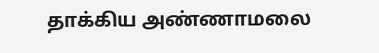தாக்கிய அண்ணாமலை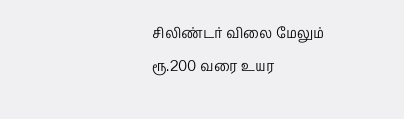சிலிண்டர் விலை மேலும் ரூ.200 வரை உயர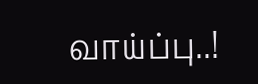வாய்ப்பு..!